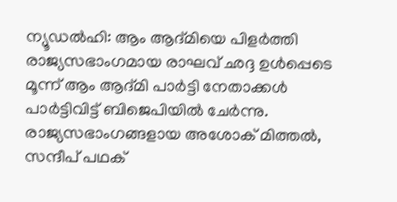ന്യൂഡൽഹി: ആം ആദ്മിയെ പിളർത്തി രാജ്യസഭാംഗമായ രാഘവ് ഛദ്ദ ഉൾപ്പെടെ മൂന്ന് ആം ആദ്മി പാർട്ടി നേതാക്കൾ പാർട്ടിവിട്ട് ബിജെപിയിൽ ചേർന്നു. രാജ്യസഭാംഗങ്ങളായ അശോക് മിത്തൽ, സന്ദീപ് പഥക്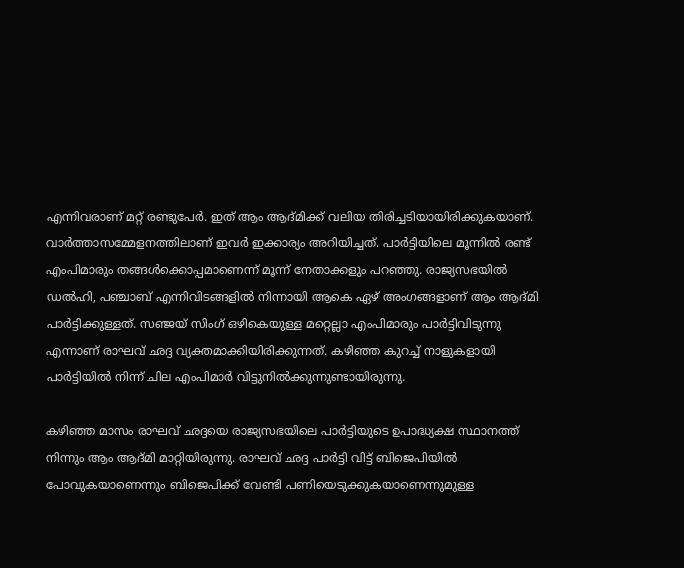എന്നിവരാണ് മറ്റ് രണ്ടുപേർ. ഇത് ആം ആദ്മിക്ക് വലിയ തിരിച്ചടിയായിരിക്കുകയാണ്. വാർത്താസമ്മേളനത്തിലാണ് ഇവർ ഇക്കാര്യം അറിയിച്ചത്. പാർട്ടിയിലെ മൂന്നിൽ രണ്ട് എംപിമാരും തങ്ങൾക്കൊപ്പമാണെന്ന് മൂന്ന് നേതാക്കളും പറഞ്ഞു. രാജ്യസഭയിൽ ഡൽഹി, പഞ്ചാബ് എന്നിവിടങ്ങളിൽ നിന്നായി ആകെ ഏഴ് അംഗങ്ങളാണ് ആം ആദ്മി പാർട്ടിക്കുള്ളത്. സഞ്ജയ് സിംഗ് ഒഴികെയുള്ള മറ്റെല്ലാ എംപിമാരും പാർട്ടിവിടുന്നു എന്നാണ് രാഘവ് ഛദ്ദ വ്യക്തമാക്കിയിരിക്കുന്നത്. കഴിഞ്ഞ കുറച്ച് നാളുകളായി പാർട്ടിയിൽ നിന്ന് ചില എംപിമാർ വിട്ടുനിൽക്കുന്നുണ്ടായിരുന്നു.

കഴിഞ്ഞ മാസം രാഘവ് ഛദ്ദയെ രാജ്യസഭയിലെ പാർട്ടിയുടെ ഉപാദ്ധ്യക്ഷ സ്ഥാനത്ത് നിന്നും ആം ആദ്മി മാറ്റിയിരുന്നു. രാഘവ് ഛദ്ദ പാർട്ടി വിട്ട് ബിജെപിയിൽ പോവുകയാണെന്നും ബിജെപിക്ക് വേണ്ടി പണിയെടുക്കുകയാണെന്നുമുള്ള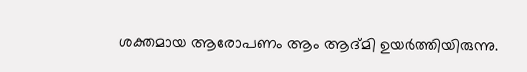ശക്തമായ ആരോപണം ആം ആദ്മി ഉയർത്തിയിരുന്നു.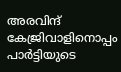അരവിന്ദ് കേജ്രിവാളിനൊപ്പം പാർട്ടിയുടെ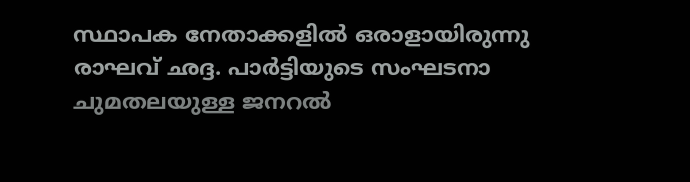സ്ഥാപക നേതാക്കളിൽ ഒരാളായിരുന്നു രാഘവ് ഛദ്ദ. പാർട്ടിയുടെ സംഘടനാ ചുമതലയുള്ള ജനറൽ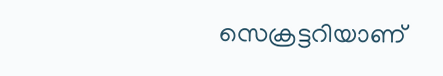സെക്രട്ടറിയാണ്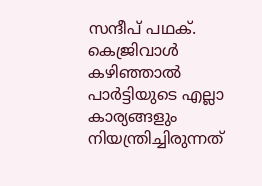സന്ദീപ് പഥക്. കെജ്രിവാൾ കഴിഞ്ഞാൽ പാർട്ടിയുടെ എല്ലാ കാര്യങ്ങളും നിയന്ത്രിച്ചിരുന്നത്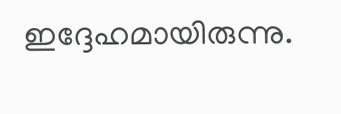ഇദ്ദേഹമായിരുന്നു.